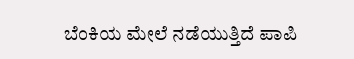ಬೆಂಕಿಯ ಮೇಲೆ ನಡೆಯುತ್ತಿದೆ ಪಾಪಿ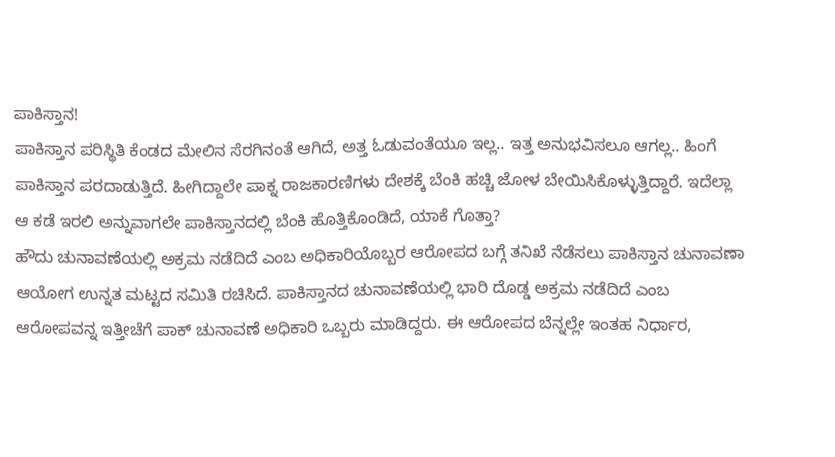ಪಾಕಿಸ್ತಾನ!
ಪಾಕಿಸ್ತಾನ ಪರಿಸ್ಥಿತಿ ಕೆಂಡದ ಮೇಲಿನ ಸೆರಗಿನಂತೆ ಆಗಿದೆ, ಅತ್ತ ಓಡುವಂತೆಯೂ ಇಲ್ಲ.. ಇತ್ತ ಅನುಭವಿಸಲೂ ಆಗಲ್ಲ.. ಹಿಂಗೆ ಪಾಕಿಸ್ತಾನ ಪರದಾಡುತ್ತಿದೆ. ಹೀಗಿದ್ದಾಲೇ ಪಾಕ್ನ ರಾಜಕಾರಣಿಗಳು ದೇಶಕ್ಕೆ ಬೆಂಕಿ ಹಚ್ಚಿ ಜೋಳ ಬೇಯಿಸಿಕೊಳ್ಳುತ್ತಿದ್ದಾರೆ. ಇದೆಲ್ಲಾ ಆ ಕಡೆ ಇರಲಿ ಅನ್ನುವಾಗಲೇ ಪಾಕಿಸ್ತಾನದಲ್ಲಿ ಬೆಂಕಿ ಹೊತ್ತಿಕೊಂಡಿದೆ, ಯಾಕೆ ಗೊತ್ತಾ?
ಹೌದು ಚುನಾವಣೆಯಲ್ಲಿ ಅಕ್ರಮ ನಡೆದಿದೆ ಎಂಬ ಅಧಿಕಾರಿಯೊಬ್ಬರ ಆರೋಪದ ಬಗ್ಗೆ ತನಿಖೆ ನೆಡೆಸಲು ಪಾಕಿಸ್ತಾನ ಚುನಾವಣಾ ಆಯೋಗ ಉನ್ನತ ಮಟ್ಟದ ಸಮಿತಿ ರಚಿಸಿದೆ. ಪಾಕಿಸ್ತಾನದ ಚುನಾವಣೆಯಲ್ಲಿ ಭಾರಿ ದೊಡ್ಡ ಅಕ್ರಮ ನಡೆದಿದೆ ಎಂಬ ಆರೋಪವನ್ನ ಇತ್ತೀಚೆಗೆ ಪಾಕ್ ಚುನಾವಣೆ ಅಧಿಕಾರಿ ಒಬ್ಬರು ಮಾಡಿದ್ದರು. ಈ ಆರೋಪದ ಬೆನ್ನಲ್ಲೇ ಇಂತಹ ನಿರ್ಧಾರ,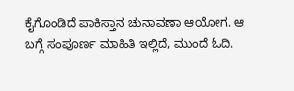ಕೈಗೊಂಡಿದೆ ಪಾಕಿಸ್ತಾನ ಚುನಾವಣಾ ಆಯೋಗ. ಆ ಬಗ್ಗೆ ಸಂಪೂರ್ಣ ಮಾಹಿತಿ ಇಲ್ಲಿದೆ, ಮುಂದೆ ಓದಿ.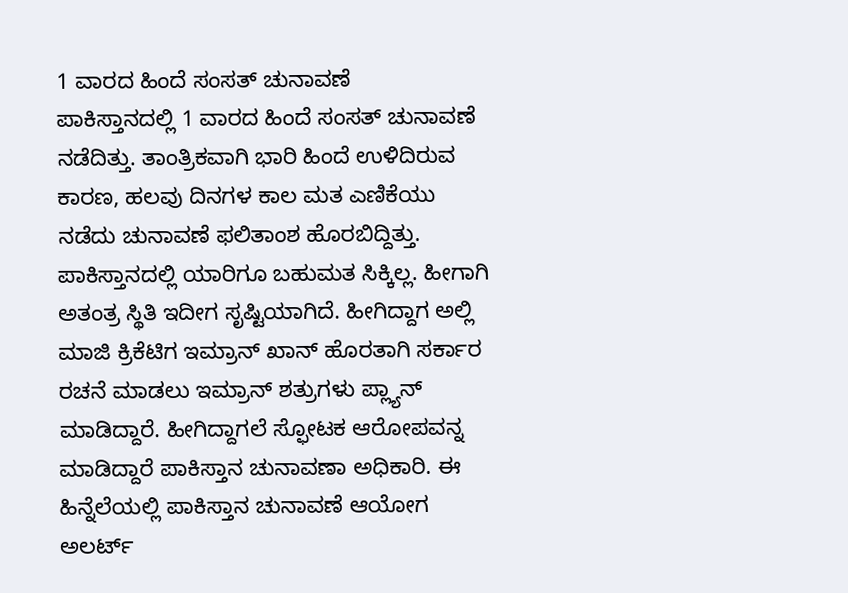1 ವಾರದ ಹಿಂದೆ ಸಂಸತ್ ಚುನಾವಣೆ
ಪಾಕಿಸ್ತಾನದಲ್ಲಿ 1 ವಾರದ ಹಿಂದೆ ಸಂಸತ್ ಚುನಾವಣೆ ನಡೆದಿತ್ತು. ತಾಂತ್ರಿಕವಾಗಿ ಭಾರಿ ಹಿಂದೆ ಉಳಿದಿರುವ ಕಾರಣ, ಹಲವು ದಿನಗಳ ಕಾಲ ಮತ ಎಣಿಕೆಯು ನಡೆದು ಚುನಾವಣೆ ಫಲಿತಾಂಶ ಹೊರಬಿದ್ದಿತ್ತು. ಪಾಕಿಸ್ತಾನದಲ್ಲಿ ಯಾರಿಗೂ ಬಹುಮತ ಸಿಕ್ಕಿಲ್ಲ. ಹೀಗಾಗಿ ಅತಂತ್ರ ಸ್ಥಿತಿ ಇದೀಗ ಸೃಷ್ಟಿಯಾಗಿದೆ. ಹೀಗಿದ್ದಾಗ ಅಲ್ಲಿ ಮಾಜಿ ಕ್ರಿಕೆಟಿಗ ಇಮ್ರಾನ್ ಖಾನ್ ಹೊರತಾಗಿ ಸರ್ಕಾರ ರಚನೆ ಮಾಡಲು ಇಮ್ರಾನ್ ಶತ್ರುಗಳು ಪ್ಲ್ಯಾನ್ ಮಾಡಿದ್ದಾರೆ. ಹೀಗಿದ್ದಾಗಲೆ ಸ್ಫೋಟಕ ಆರೋಪವನ್ನ ಮಾಡಿದ್ದಾರೆ ಪಾಕಿಸ್ತಾನ ಚುನಾವಣಾ ಅಧಿಕಾರಿ. ಈ ಹಿನ್ನೆಲೆಯಲ್ಲಿ ಪಾಕಿಸ್ತಾನ ಚುನಾವಣೆ ಆಯೋಗ ಅಲರ್ಟ್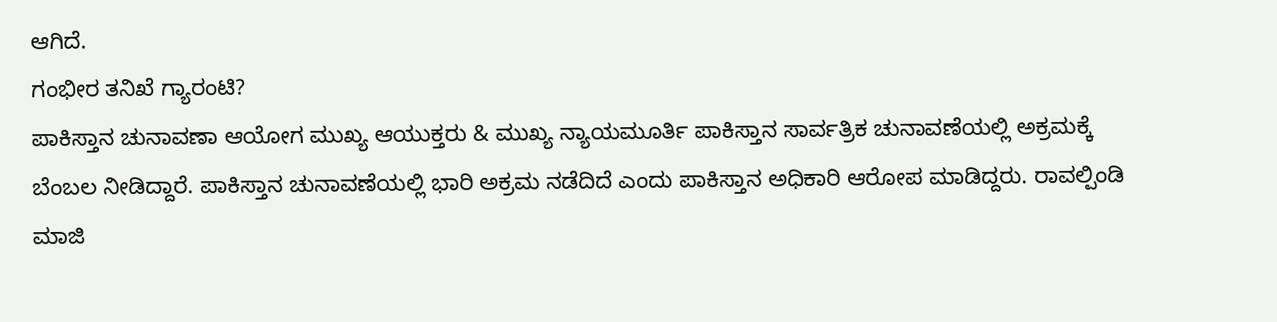ಆಗಿದೆ.
ಗಂಭೀರ ತನಿಖೆ ಗ್ಯಾರಂಟಿ?
ಪಾಕಿಸ್ತಾನ ಚುನಾವಣಾ ಆಯೋಗ ಮುಖ್ಯ ಆಯುಕ್ತರು & ಮುಖ್ಯ ನ್ಯಾಯಮೂರ್ತಿ ಪಾಕಿಸ್ತಾನ ಸಾರ್ವತ್ರಿಕ ಚುನಾವಣೆಯಲ್ಲಿ ಅಕ್ರಮಕ್ಕೆ ಬೆಂಬಲ ನೀಡಿದ್ದಾರೆ. ಪಾಕಿಸ್ತಾನ ಚುನಾವಣೆಯಲ್ಲಿ ಭಾರಿ ಅಕ್ರಮ ನಡೆದಿದೆ ಎಂದು ಪಾಕಿಸ್ತಾನ ಅಧಿಕಾರಿ ಆರೋಪ ಮಾಡಿದ್ದರು. ರಾವಲ್ಪಿಂಡಿ ಮಾಜಿ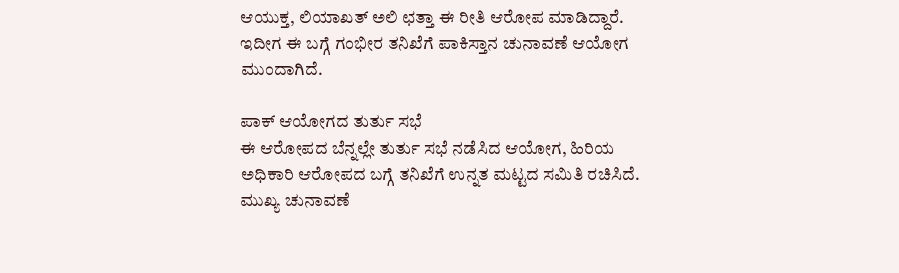ಆಯುಕ್ತ, ಲಿಯಾಖತ್ ಅಲಿ ಛತ್ತಾ ಈ ರೀತಿ ಆರೋಪ ಮಾಡಿದ್ದಾರೆ. ಇದೀಗ ಈ ಬಗ್ಗೆ ಗಂಭೀರ ತನಿಖೆಗೆ ಪಾಕಿಸ್ತಾನ ಚುನಾವಣೆ ಆಯೋಗ ಮುಂದಾಗಿದೆ.

ಪಾಕ್ ಆಯೋಗದ ತುರ್ತು ಸಭೆ
ಈ ಆರೋಪದ ಬೆನ್ನಲ್ಲೇ ತುರ್ತು ಸಭೆ ನಡೆಸಿದ ಆಯೋಗ, ಹಿರಿಯ ಅಧಿಕಾರಿ ಆರೋಪದ ಬಗ್ಗೆ ತನಿಖೆಗೆ ಉನ್ನತ ಮಟ್ಟದ ಸಮಿತಿ ರಚಿಸಿದೆ. ಮುಖ್ಯ ಚುನಾವಣೆ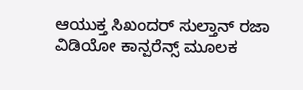ಆಯುಕ್ತ ಸಿಖಂದರ್ ಸುಲ್ತಾನ್ ರಜಾ ವಿಡಿಯೋ ಕಾನ್ಪರೆನ್ಸ್ ಮೂಲಕ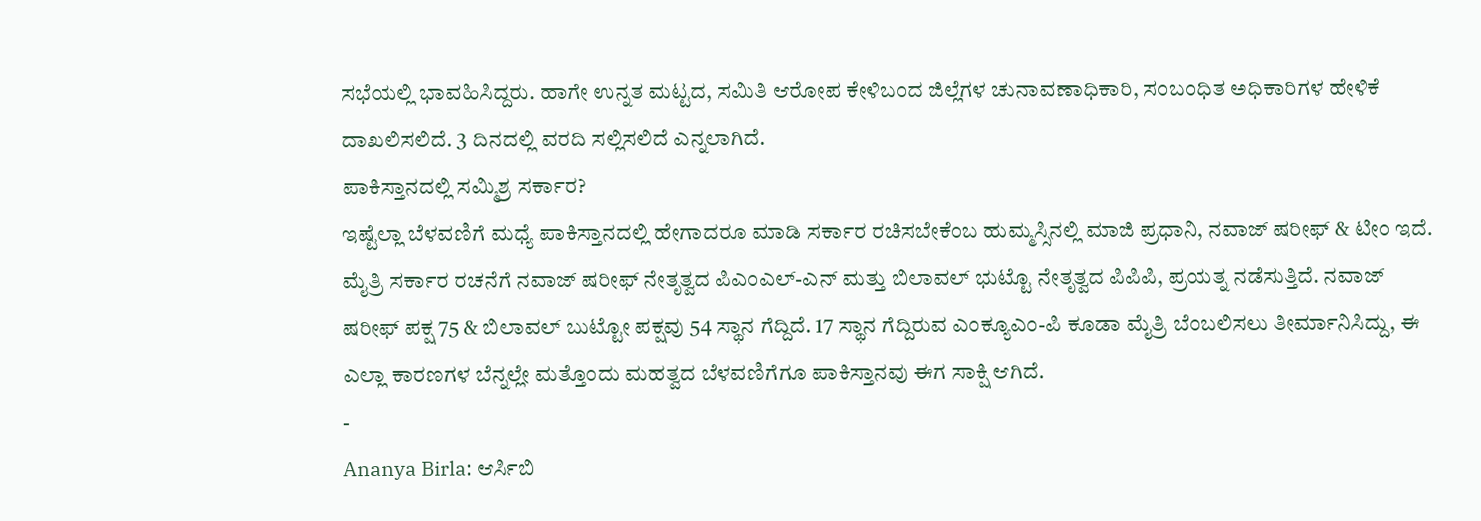ಸಭೆಯಲ್ಲಿ ಭಾವಹಿಸಿದ್ದರು. ಹಾಗೇ ಉನ್ನತ ಮಟ್ಟದ, ಸಮಿತಿ ಆರೋಪ ಕೇಳಿಬಂದ ಜಿಲ್ಲೆಗಳ ಚುನಾವಣಾಧಿಕಾರಿ, ಸಂಬಂಧಿತ ಅಧಿಕಾರಿಗಳ ಹೇಳಿಕೆ ದಾಖಲಿಸಲಿದೆ. 3 ದಿನದಲ್ಲಿ ವರದಿ ಸಲ್ಲಿಸಲಿದೆ ಎನ್ನಲಾಗಿದೆ.
ಪಾಕಿಸ್ತಾನದಲ್ಲಿ ಸಮ್ಮಿಶ್ರ ಸರ್ಕಾರ?
ಇಷ್ಟೆಲ್ಲಾ ಬೆಳವಣಿಗೆ ಮಧ್ಯೆ ಪಾಕಿಸ್ತಾನದಲ್ಲಿ ಹೇಗಾದರೂ ಮಾಡಿ ಸರ್ಕಾರ ರಚಿಸಬೇಕೆಂಬ ಹುಮ್ಮಸ್ಸಿನಲ್ಲಿ ಮಾಜಿ ಪ್ರಧಾನಿ, ನವಾಜ್ ಷರೀಫ್ & ಟೀಂ ಇದೆ. ಮೈತ್ರಿ ಸರ್ಕಾರ ರಚನೆಗೆ ನವಾಜ್ ಷರೀಫ್ ನೇತೃತ್ವದ ಪಿಎಂಎಲ್-ಎನ್ ಮತ್ತು ಬಿಲಾವಲ್ ಭುಟ್ಟೊ ನೇತೃತ್ವದ ಪಿಪಿಪಿ, ಪ್ರಯತ್ನ ನಡೆಸುತ್ತಿದೆ. ನವಾಜ್ ಷರೀಫ್ ಪಕ್ಷ 75 & ಬಿಲಾವಲ್ ಬುಟ್ಟೋ ಪಕ್ಷವು 54 ಸ್ಥಾನ ಗೆದ್ದಿದೆ. 17 ಸ್ಥಾನ ಗೆದ್ದಿರುವ ಎಂಕ್ಯೂಎಂ-ಪಿ ಕೂಡಾ ಮೈತ್ರಿ ಬೆಂಬಲಿಸಲು ತೀರ್ಮಾನಿಸಿದ್ದು, ಈ ಎಲ್ಲಾ ಕಾರಣಗಳ ಬೆನ್ನಲ್ಲೇ ಮತ್ತೊಂದು ಮಹತ್ವದ ಬೆಳವಣಿಗೆಗೂ ಪಾಕಿಸ್ತಾನವು ಈಗ ಸಾಕ್ಷಿ ಆಗಿದೆ.
-
Ananya Birla: ಆರ್ಸಿಬಿ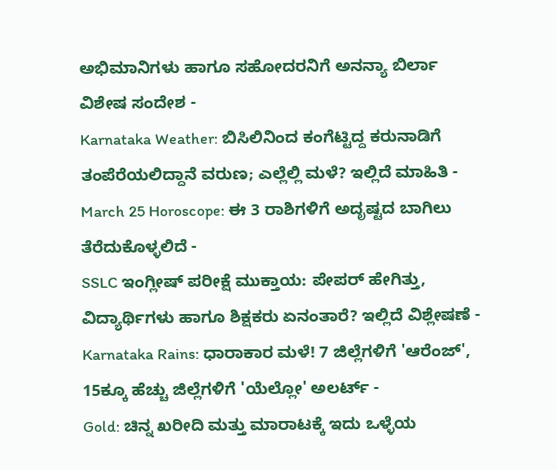ಅಭಿಮಾನಿಗಳು ಹಾಗೂ ಸಹೋದರನಿಗೆ ಅನನ್ಯಾ ಬಿರ್ಲಾ ವಿಶೇಷ ಸಂದೇಶ -
Karnataka Weather: ಬಿಸಿಲಿನಿಂದ ಕಂಗೆಟ್ಟಿದ್ದ ಕರುನಾಡಿಗೆ ತಂಪೆರೆಯಲಿದ್ದಾನೆ ವರುಣ; ಎಲ್ಲೆಲ್ಲಿ ಮಳೆ? ಇಲ್ಲಿದೆ ಮಾಹಿತಿ -
March 25 Horoscope: ಈ 3 ರಾಶಿಗಳಿಗೆ ಅದೃಷ್ಟದ ಬಾಗಿಲು ತೆರೆದುಕೊಳ್ಳಲಿದೆ -
SSLC ಇಂಗ್ಲೀಷ್ ಪರೀಕ್ಷೆ ಮುಕ್ತಾಯ: ಪೇಪರ್ ಹೇಗಿತ್ತು, ವಿದ್ಯಾರ್ಥಿಗಳು ಹಾಗೂ ಶಿಕ್ಷಕರು ಏನಂತಾರೆ? ಇಲ್ಲಿದೆ ವಿಶ್ಲೇಷಣೆ -
Karnataka Rains: ಧಾರಾಕಾರ ಮಳೆ! 7 ಜಿಲ್ಲೆಗಳಿಗೆ 'ಆರೆಂಜ್', 15ಕ್ಕೂ ಹೆಚ್ಚು ಜಿಲ್ಲೆಗಳಿಗೆ 'ಯೆಲ್ಲೋ' ಅಲರ್ಟ್ -
Gold: ಚಿನ್ನ ಖರೀದಿ ಮತ್ತು ಮಾರಾಟಕ್ಕೆ ಇದು ಒಳ್ಳೆಯ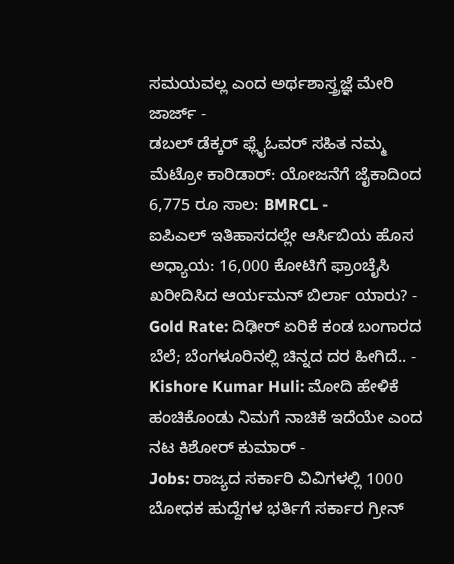ಸಮಯವಲ್ಲ ಎಂದ ಅರ್ಥಶಾಸ್ತ್ರಜ್ಞೆ ಮೇರಿ ಜಾರ್ಜ್ -
ಡಬಲ್ ಡೆಕ್ಕರ್ ಫ್ಲೈಓವರ್ ಸಹಿತ ನಮ್ಮ ಮೆಟ್ರೋ ಕಾರಿಡಾರ್: ಯೋಜನೆಗೆ ಜೈಕಾದಿಂದ 6,775 ರೂ ಸಾಲ: BMRCL -
ಐಪಿಎಲ್ ಇತಿಹಾಸದಲ್ಲೇ ಆರ್ಸಿಬಿಯ ಹೊಸ ಅಧ್ಯಾಯ: 16,000 ಕೋಟಿಗೆ ಫ್ರಾಂಚೈಸಿ ಖರೀದಿಸಿದ ಆರ್ಯಮನ್ ಬಿರ್ಲಾ ಯಾರು? -
Gold Rate: ದಿಢೀರ್ ಏರಿಕೆ ಕಂಡ ಬಂಗಾರದ ಬೆಲೆ; ಬೆಂಗಳೂರಿನಲ್ಲಿ ಚಿನ್ನದ ದರ ಹೀಗಿದೆ.. -
Kishore Kumar Huli: ಮೋದಿ ಹೇಳಿಕೆ ಹಂಚಿಕೊಂಡು ನಿಮಗೆ ನಾಚಿಕೆ ಇದೆಯೇ ಎಂದ ನಟ ಕಿಶೋರ್ ಕುಮಾರ್ -
Jobs: ರಾಜ್ಯದ ಸರ್ಕಾರಿ ವಿವಿಗಳಲ್ಲಿ 1000 ಬೋಧಕ ಹುದ್ದೆಗಳ ಭರ್ತಿಗೆ ಸರ್ಕಾರ ಗ್ರೀನ್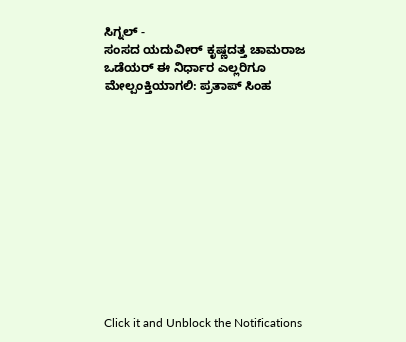ಸಿಗ್ನಲ್ -
ಸಂಸದ ಯದುವೀರ್ ಕೃಷ್ಣದತ್ತ ಚಾಮರಾಜ ಒಡೆಯರ್ ಈ ನಿರ್ಧಾರ ಎಲ್ಲರಿಗೂ ಮೇಲ್ಪಂಕ್ತಿಯಾಗಲಿ: ಪ್ರತಾಪ್ ಸಿಂಹ












Click it and Unblock the Notifications